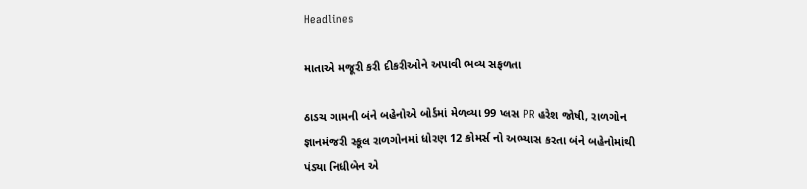Headlines

માતાએ મજૂરી કરી દીકરીઓને અપાવી ભવ્ય સફળતા

ઠાડચ ગામની બંને બહેનોએ બોર્ડમાં મેળવ્યા 99 પ્લસ PR હરેશ જોષી, રાળગોન જ્ઞાનમંજરી સ્કૂલ રાળગોનમાં ધોરણ 12 કોમર્સ નો અભ્યાસ કરતા બંને બહેનોમાંથી પંડ્યા નિધીબેન એ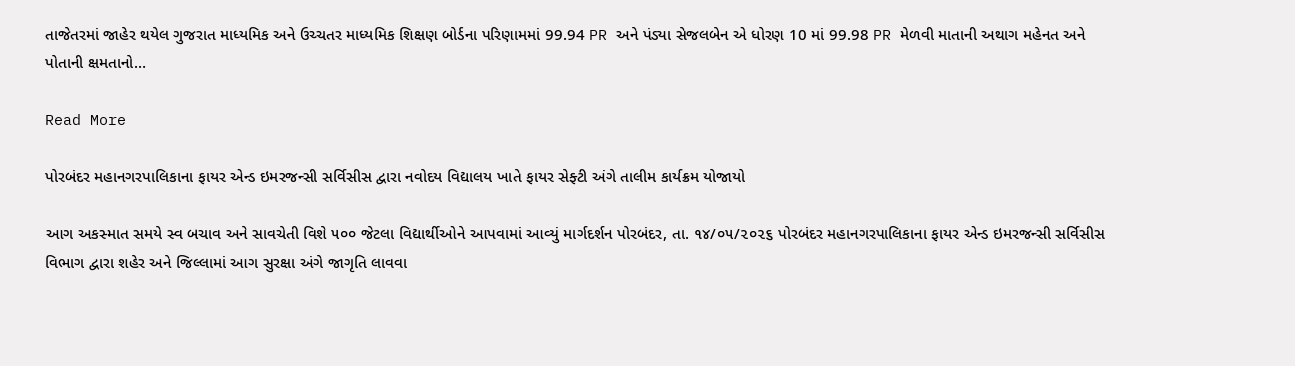તાજેતરમાં જાહેર થયેલ ગુજરાત માધ્યમિક અને ઉચ્ચતર માધ્યમિક શિક્ષણ બોર્ડના પરિણામમાં 99.94 PR અને પંડ્યા સેજલબેન એ ધોરણ 10 માં 99.98 PR મેળવી માતાની અથાગ મહેનત અને પોતાની ક્ષમતાનો…

Read More

પોરબંદર મહાનગરપાલિકાના ફાયર એન્ડ ઇમરજન્સી સર્વિસીસ દ્વારા નવોદય વિદ્યાલય ખાતે ફાયર સેફ્ટી અંગે તાલીમ કાર્યક્રમ યોજાયો

આગ અકસ્માત સમયે સ્વ બચાવ અને સાવચેતી વિશે ૫૦૦ જેટલા વિદ્યાર્થીઓને આપવામાં આવ્યું માર્ગદર્શન પોરબંદર, તા. ૧૪/૦૫/૨૦૨૬ પોરબંદર મહાનગરપાલિકાના ફાયર એન્ડ ઇમરજન્સી સર્વિસીસ વિભાગ દ્વારા શહેર અને જિલ્લામાં આગ સુરક્ષા અંગે જાગૃતિ લાવવા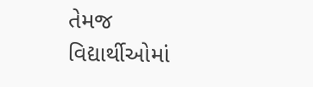તેમજ વિદ્યાર્થીઓમાં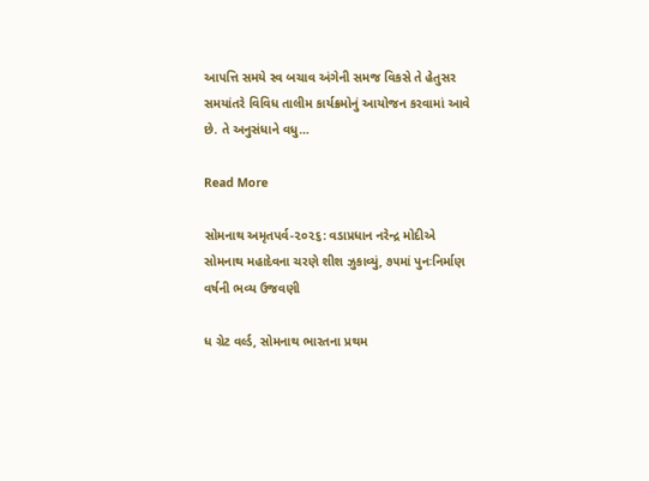આપત્તિ સમયે સ્વ બચાવ અંગેની સમજ વિકસે તે હેતુસર સમયાંતરે વિવિધ તાલીમ કાર્યક્રમોનું આયોજન કરવામાં આવે છે. તે અનુસંધાને વધુ…

Read More

સોમનાથ અમૃતપર્વ-૨૦૨૬: વડાપ્રધાન નરેન્દ્ર મોદીએ સોમનાથ મહાદેવના ચરણે શીશ ઝુકાવ્યું, ૭૫માં પુનઃનિર્માણ વર્ષની ભવ્ય ઉજવણી

ધ ગ્રેટ વર્લ્ડ, સોમનાથ ભારતના પ્રથમ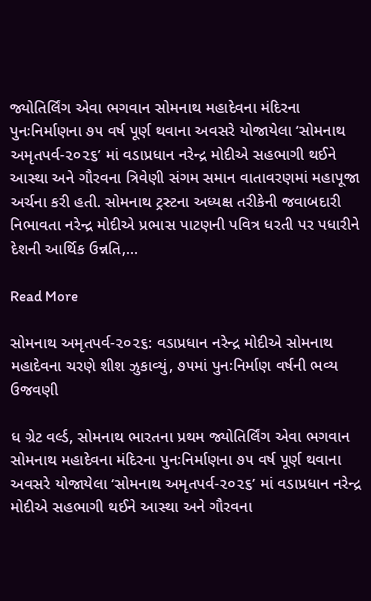જ્યોતિર્લિંગ એવા ભગવાન સોમનાથ મહાદેવના મંદિરના પુનઃનિર્માણના ૭૫ વર્ષ પૂર્ણ થવાના અવસરે યોજાયેલા ‘સોમનાથ અમૃતપર્વ-૨૦૨૬’ માં વડાપ્રધાન નરેન્દ્ર મોદીએ સહભાગી થઈને આસ્થા અને ગૌરવના ત્રિવેણી સંગમ સમાન વાતાવરણમાં મહાપૂજા અર્ચના કરી હતી. સોમનાથ ટ્રસ્ટના અધ્યક્ષ તરીકેની જવાબદારી નિભાવતા નરેન્દ્ર મોદીએ પ્રભાસ પાટણની પવિત્ર ધરતી પર પધારીને દેશની આર્થિક ઉન્નતિ,…

Read More

સોમનાથ અમૃતપર્વ-૨૦૨૬: વડાપ્રધાન નરેન્દ્ર મોદીએ સોમનાથ મહાદેવના ચરણે શીશ ઝુકાવ્યું, ૭૫માં પુનઃનિર્માણ વર્ષની ભવ્ય ઉજવણી

ધ ગ્રેટ વર્લ્ડ, સોમનાથ ભારતના પ્રથમ જ્યોતિર્લિંગ એવા ભગવાન સોમનાથ મહાદેવના મંદિરના પુનઃનિર્માણના ૭૫ વર્ષ પૂર્ણ થવાના અવસરે યોજાયેલા ‘સોમનાથ અમૃતપર્વ-૨૦૨૬’ માં વડાપ્રધાન નરેન્દ્ર મોદીએ સહભાગી થઈને આસ્થા અને ગૌરવના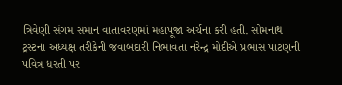ત્રિવેણી સંગમ સમાન વાતાવરણમાં મહાપૂજા અર્ચના કરી હતી. સોમનાથ ટ્રસ્ટના અધ્યક્ષ તરીકેની જવાબદારી નિભાવતા નરેન્દ્ર મોદીએ પ્રભાસ પાટણની પવિત્ર ધરતી પર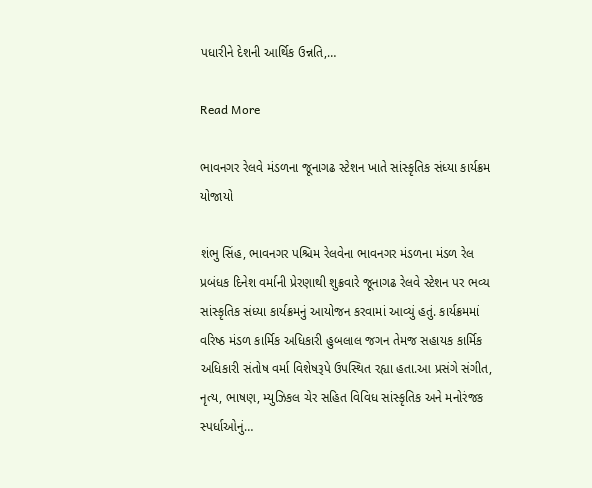પધારીને દેશની આર્થિક ઉન્નતિ,…

Read More

ભાવનગર રેલવે મંડળના જૂનાગઢ સ્ટેશન ખાતે સાંસ્કૃતિક સંધ્યા કાર્યક્રમ યોજાયો

શંભુ સિંહ, ભાવનગર પશ્ચિમ રેલવેના ભાવનગર મંડળના મંડળ રેલ પ્રબંધક દિનેશ વર્માની પ્રેરણાથી શુક્રવારે જૂનાગઢ રેલવે સ્ટેશન પર ભવ્ય સાંસ્કૃતિક સંધ્યા કાર્યક્રમનું આયોજન કરવામાં આવ્યું હતું. કાર્યક્રમમાં વરિષ્ઠ મંડળ કાર્મિક અધિકારી હુબલાલ જગન તેમજ સહાયક કાર્મિક અધિકારી સંતોષ વર્મા વિશેષરૂપે ઉપસ્થિત રહ્યા હતા.આ પ્રસંગે સંગીત, નૃત્ય, ભાષણ, મ્યુઝિકલ ચેર સહિત વિવિધ સાંસ્કૃતિક અને મનોરંજક સ્પર્ધાઓનું…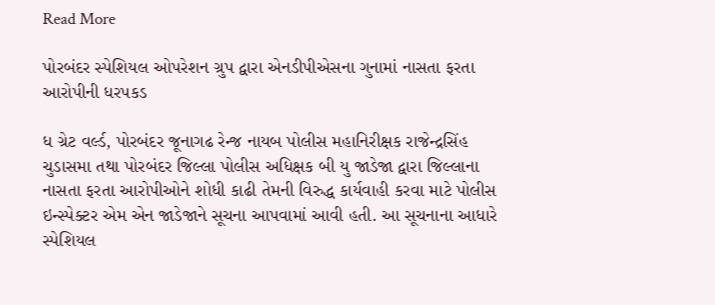Read More

પોરબંદર સ્પેશિયલ ઓપરેશન ગ્રુપ દ્વારા એનડીપીએસના ગુનામાં નાસતા ફરતા આરોપીની ધરપકડ

ધ ગ્રેટ વર્લ્ડ, પોરબંદર જૂનાગઢ રેન્જ નાયબ પોલીસ મહાનિરીક્ષક રાજેન્દ્રસિંહ ચુડાસમા તથા પોરબંદર જિલ્લા પોલીસ અધિક્ષક બી યુ જાડેજા દ્વારા જિલ્લાના નાસતા ફરતા આરોપીઓને શોધી કાઢી તેમની વિરુદ્ધ કાર્યવાહી કરવા માટે પોલીસ ઇન્સ્પેક્ટર એમ એન જાડેજાને સૂચના આપવામાં આવી હતી. આ સૂચનાના આધારે સ્પેશિયલ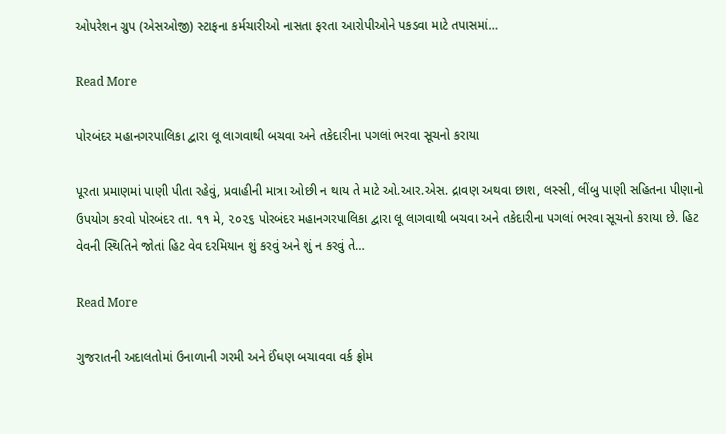ઓપરેશન ગ્રુપ (એસઓજી) સ્ટાફના કર્મચારીઓ નાસતા ફરતા આરોપીઓને પકડવા માટે તપાસમાં…

Read More

પોરબંદર મહાનગરપાલિકા દ્વારા લૂ લાગવાથી બચવા અને તકેદારીના પગલાં ભરવા સૂચનો કરાયા

પૂરતા પ્રમાણમાં પાણી પીતા રહેવું, પ્રવાહીની માત્રા ઓછી ન થાય તે માટે ઓ.આર.એસ. દ્રાવણ અથવા છાશ, લસ્સી, લીંબુ પાણી સહિતના પીણાનો ઉપયોગ કરવો પોરબંદર તા. ૧૧ મે, ૨૦૨૬ પોરબંદર મહાનગરપાલિકા દ્વારા લૂ લાગવાથી બચવા અને તકેદારીના પગલાં ભરવા સૂચનો કરાયા છે. હિટ વેવની સ્થિતિને જોતાં હિટ વેવ દરમિયાન શું કરવું અને શું ન કરવું તે…

Read More

ગુજરાતની અદાલતોમાં ઉનાળાની ગરમી અને ઈંધણ બચાવવા વર્ક ફ્રોમ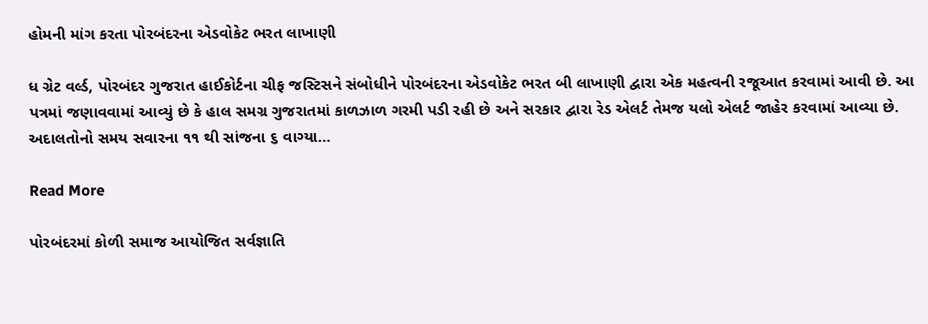હોમની માંગ કરતા પોરબંદરના એડવોકેટ ભરત લાખાણી

ધ ગ્રેટ વર્લ્ડ, પોરબંદર ગુજરાત હાઈકોર્ટના ચીફ જસ્ટિસને સંબોધીને પોરબંદરના એડવોકેટ ભરત બી લાખાણી દ્વારા એક મહત્વની રજૂઆત કરવામાં આવી છે. આ પત્રમાં જણાવવામાં આવ્યું છે કે હાલ સમગ્ર ગુજરાતમાં કાળઝાળ ગરમી પડી રહી છે અને સરકાર દ્વારા રેડ એલર્ટ તેમજ યલો એલર્ટ જાહેર કરવામાં આવ્યા છે. અદાલતોનો સમય સવારના ૧૧ થી સાંજના ૬ વાગ્યા…

Read More

પોરબંદરમાં કોળી સમાજ આયોજિત સર્વજ્ઞાતિ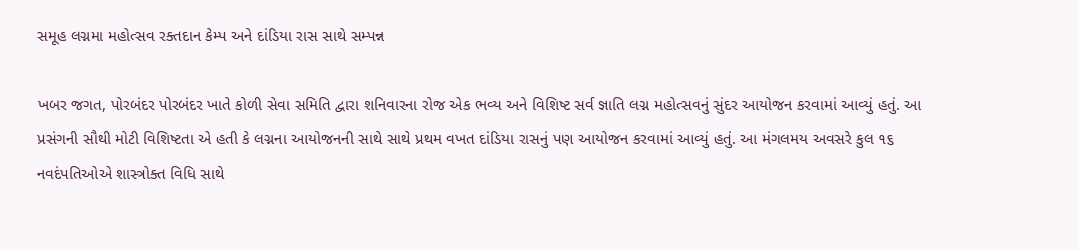સમૂહ લગ્નમા મહોત્સવ રક્તદાન કેમ્પ અને દાંડિયા રાસ સાથે સમ્પન્ન

ખબર જગત, પોરબંદર પોરબંદર ખાતે કોળી સેવા સમિતિ દ્વારા શનિવારના રોજ એક ભવ્ય અને વિશિષ્ટ સર્વ જ્ઞાતિ લગ્ન મહોત્સવનું સુંદર આયોજન કરવામાં આવ્યું હતું. આ પ્રસંગની સૌથી મોટી વિશિષ્ટતા એ હતી કે લગ્નના આયોજનની સાથે સાથે પ્રથમ વખત દાંડિયા રાસનું પણ આયોજન કરવામાં આવ્યું હતું. આ મંગલમય અવસરે કુલ ૧૬ નવદંપતિઓએ શાસ્ત્રોક્ત વિધિ સાથે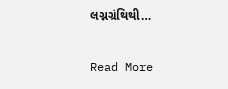લગ્નગ્રંથિથી…

Read More